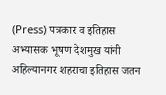(Press) पत्रकार व इतिहास अभ्यासक भूषण देशमुख यांनी अहिल्यानगर शहराचा इतिहास जतन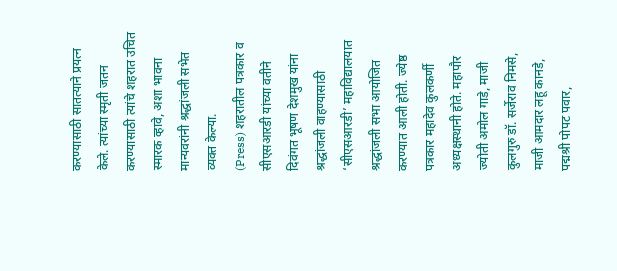करण्यासाठी सातत्याने प्रयत्न केले. त्यांच्या स्मृती जतन करण्यासाठी त्यांचे शहरात उचित स्मारक व्हावे, अशा भावना मान्यवरांनी श्रद्धांजली सभेत व्यक्त केल्या.
(Press) शहरातील पत्रकार व सीएसआरडी यांच्या वतीने दिवंगत भूषण देशमुख यांना श्रद्धांजली वाहण्यासाठी ‘सीएसआरडी’ महाविद्यालयात श्रद्धांजली सभा आयोजित करण्यात आली होती. ज्येष्ठ पत्रकार महादेव कुलकर्णी अध्यक्षस्थानी होते. महापौर ज्योती अमोल गाडे, माजी कुलगुरु डॉ. सर्जेराव निमसे, माजी आमदार लहू कानडे, पद्मश्री पोपट पवार,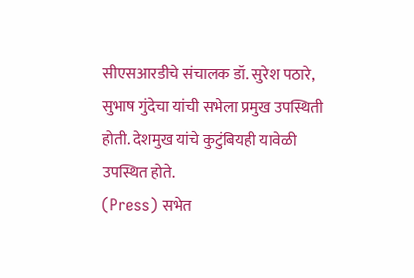सीएसआरडीचे संचालक डॉ. सुरेश पठारे, सुभाष गुंदेचा यांची सभेला प्रमुख उपस्थिती होती. देशमुख यांचे कुटुंबियही यावेळी उपस्थित होते.
(Press) सभेत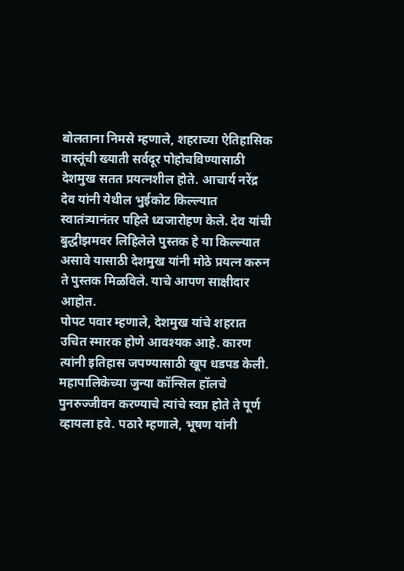बोलताना निमसे म्हणाले, शहराच्या ऐतिहासिक वास्तूंची ख्याती सर्वदूर पोहोचविण्यासाठी देशमुख सतत प्रयत्नशील होते. आचार्य नरेंद्र देव यांनी येथील भुईकोट किल्ल्यात स्वातंत्र्यानंतर पहिले ध्वजारोहण केले. देव यांची बुद्धीझमवर लिहिलेले पुस्तक हे या किल्ल्यात असावे यासाठी देशमुख यांनी मोठे प्रयत्न करुन ते पुस्तक मिळविले. याचे आपण साक्षीदार आहोत.
पोपट पवार म्हणाले, देशमुख यांचे शहरात उचित स्मारक होणे आवश्यक आहे. कारण त्यांनी इतिहास जपण्यासाठी खूप धडपड केली. महापालिकेच्या जुन्या कॉन्सिल हॉलचे पुनरुज्जीवन करण्याचे त्यांचे स्वप्न होते ते पूर्ण व्हायला हवे. पठारे म्हणाले, भूषण यांनी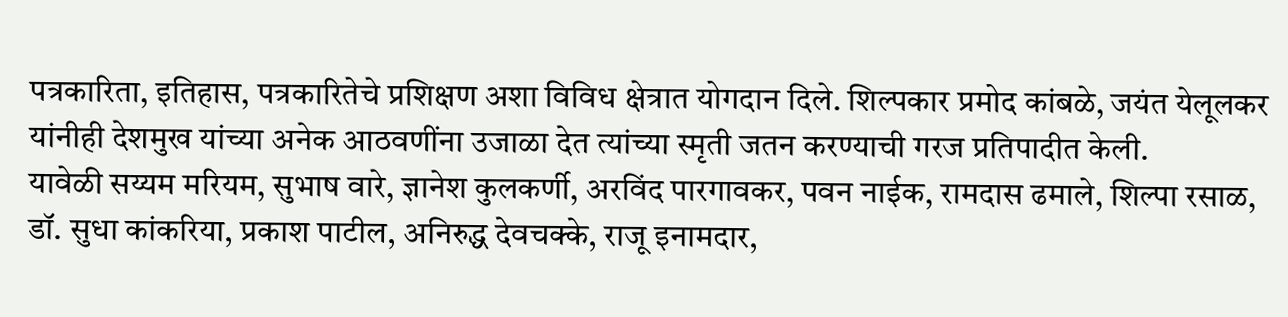पत्रकारिता, इतिहास, पत्रकारितेचे प्रशिक्षण अशा विविध क्षेत्रात योगदान दिले. शिल्पकार प्रमोद कांबळे, जयंत येलूलकर यांनीही देशमुख यांच्या अनेक आठवणींना उजाळा देत त्यांच्या स्मृती जतन करण्याची गरज प्रतिपादीत केली.
यावेळी सय्यम मरियम, सुभाष वारे, ज्ञानेश कुलकर्णी, अरविंद पारगावकर, पवन नाईक, रामदास ढमाले, शिल्पा रसाळ, डॉ. सुधा कांकरिया, प्रकाश पाटील, अनिरुद्ध देवचक्के, राजू इनामदार,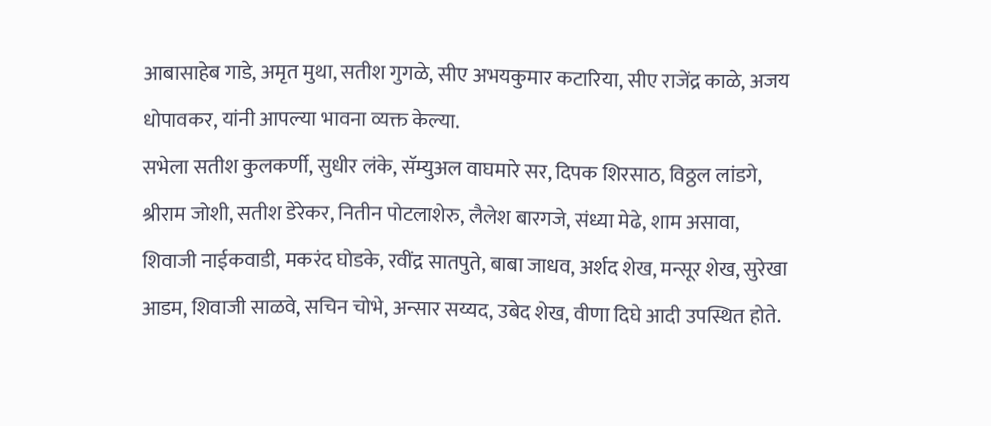आबासाहेब गाडे, अमृत मुथा, सतीश गुगळे, सीए अभयकुमार कटारिया, सीए राजेंद्र काळे, अजय धोपावकर, यांनी आपल्या भावना व्यक्त केल्या.
सभेला सतीश कुलकर्णी, सुधीर लंके, सॅम्युअल वाघमारे सर, दिपक शिरसाठ, विठ्ठल लांडगे, श्रीराम जोशी, सतीश डेरेकर, नितीन पोटलाशेरु, लैलेश बारगजे, संध्या मेढे, शाम असावा, शिवाजी नाईकवाडी, मकरंद घोडके, रवींद्र सातपुते, बाबा जाधव, अर्शद शेख, मन्सूर शेख, सुरेखा आडम, शिवाजी साळवे, सचिन चोभे, अन्सार सय्यद, उबेद शेख, वीणा दिघे आदी उपस्थित होते.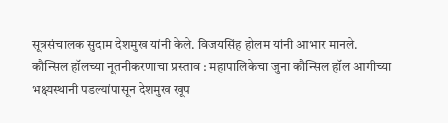सूत्रसंचालक सुदाम देशमुख यांनी केले. विजयसिंह होलम यांनी आभार मानले.
कौन्सिल हॉलच्या नूतनीकरणाचा प्रस्ताव : महापालिकेचा जुना कौन्सिल हॉल आगीच्या भक्ष्यस्थानी पडल्यांपासून देशमुख खूप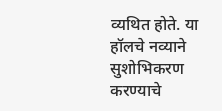व्यथित होते. या हॉलचे नव्याने सुशोभिकरण करण्याचे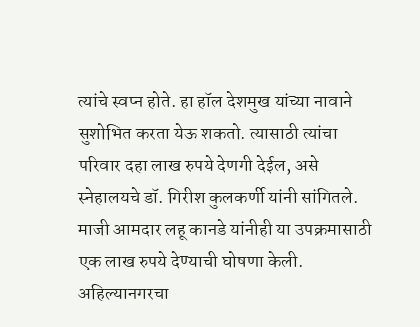त्यांचे स्वप्न होते. हा हॉल देशमुख यांच्या नावाने सुशोभित करता येऊ शकतो. त्यासाठी त्यांचा परिवार दहा लाख रुपये देणगी देईल, असे स्नेहालयचे डॉ. गिरीश कुलकर्णी यांनी सांगितले. माजी आमदार लहू कानडे यांनीही या उपक्रमासाठी एक लाख रुपये देण्याची घोषणा केली.
अहिल्यानगरचा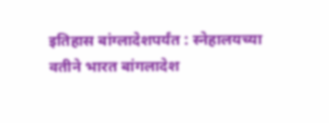इतिहास बांग्लादेशपर्यंत : स्नेहालयच्या वतीने भारत बांगलादेश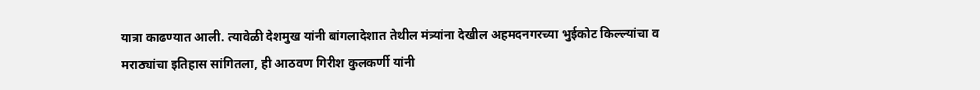यात्रा काढण्यात आली. त्यावेळी देशमुख यांनी बांगलादेशात तेथील मंत्र्यांना देखील अहमदनगरच्या भुईकोट किल्ल्यांचा व मराठ्यांचा इतिहास सांगितला, ही आठवण गिरीश कुलकर्णी यांनी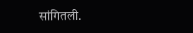सांगितली.